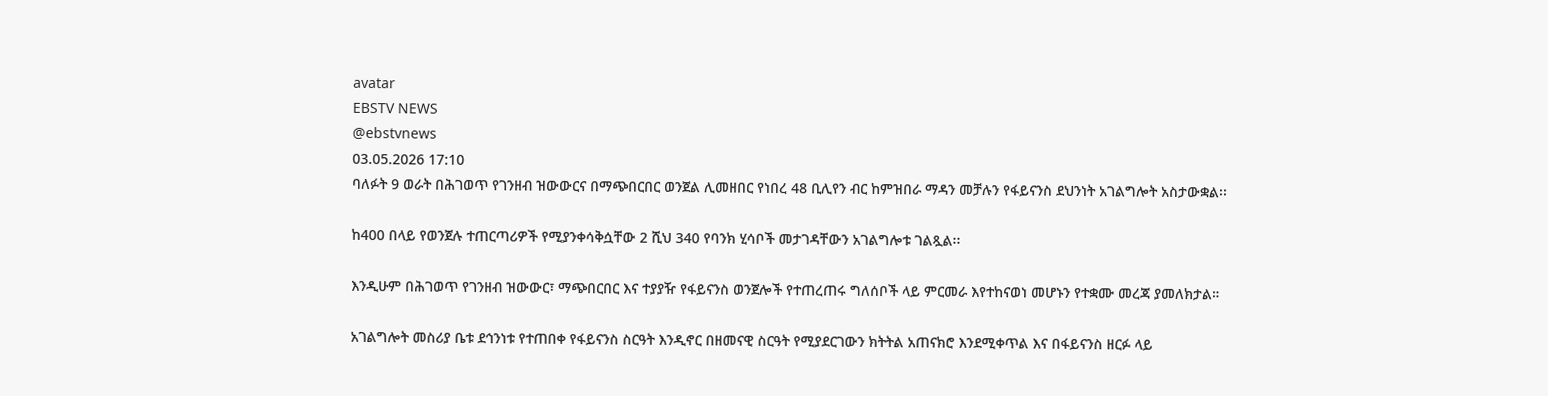avatar
EBSTV NEWS
@ebstvnews
03.05.2026 17:10
ባለፉት 9 ወራት በሕገወጥ የገንዘብ ዝውውርና በማጭበርበር ወንጀል ሊመዘበር የነበረ 48 ቢሊየን ብር ከምዝበራ ማዳን መቻሉን የፋይናንስ ደህንነት አገልግሎት አስታውቋል፡፡

ከ400 በላይ የወንጀሉ ተጠርጣሪዎች የሚያንቀሳቅሷቸው 2 ሺህ 340 የባንክ ሂሳቦች መታገዳቸውን አገልግሎቱ ገልጿል፡፡

እንዲሁም በሕገወጥ የገንዘብ ዝውውር፣ ማጭበርበር እና ተያያዥ የፋይናንስ ወንጀሎች የተጠረጠሩ ግለሰቦች ላይ ምርመራ እየተከናወነ መሆኑን የተቋሙ መረጃ ያመለክታል።

አገልግሎት መስሪያ ቤቱ ደኅንነቱ የተጠበቀ የፋይናንስ ስርዓት እንዲኖር በዘመናዊ ስርዓት የሚያደርገውን ክትትል አጠናክሮ እንደሚቀጥል እና በፋይናንስ ዘርፉ ላይ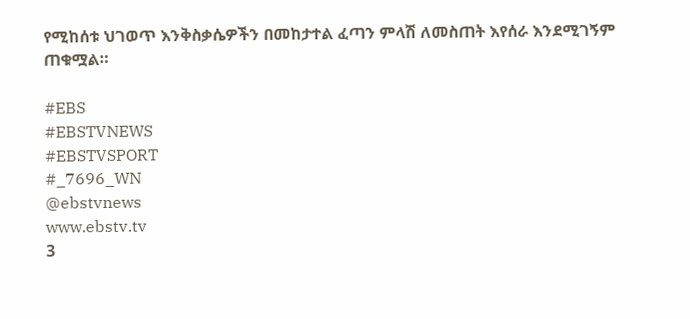የሚከሰቱ ህገወጥ እንቅስቃሴዎችን በመከታተል ፈጣን ምላሽ ለመስጠት እየሰራ እንደሚገኝም ጠቁሟል።

#EBS
#EBSTVNEWS
#EBSTVSPORT
#_7696_WN
@ebstvnews
www.ebstv.tv
3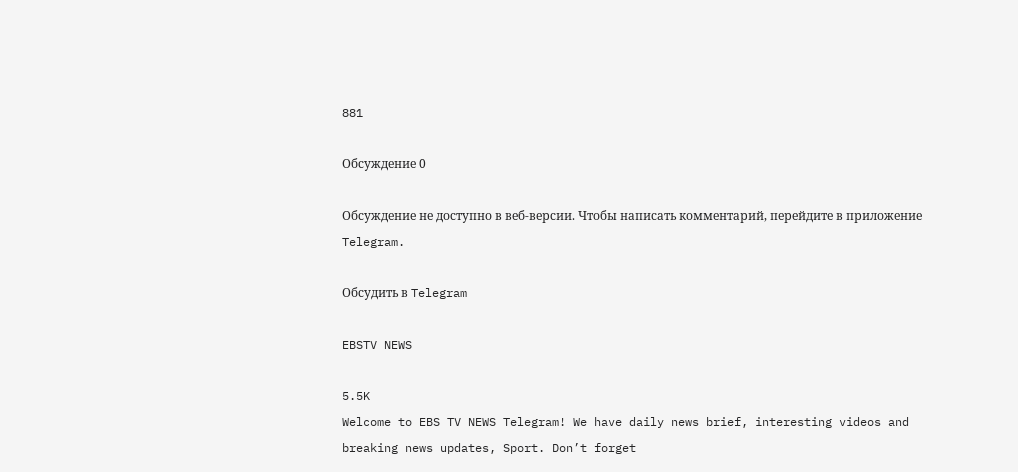881

Обсуждение 0

Обсуждение не доступно в веб-версии. Чтобы написать комментарий, перейдите в приложение Telegram.

Обсудить в Telegram

EBSTV NEWS

5.5K
Welcome to EBS TV NEWS Telegram! We have daily news brief, interesting videos and breaking news updates, Sport. Don’t forget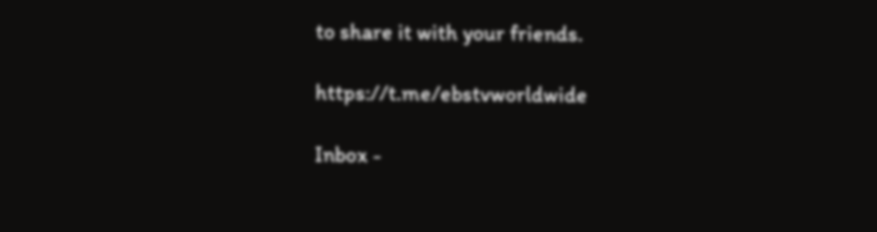to share it with your friends.

https://t.me/ebstvworldwide

Inbox -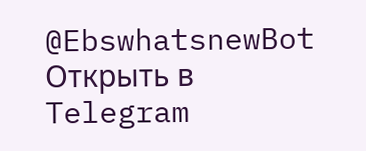@EbswhatsnewBot
Открыть в Telegram